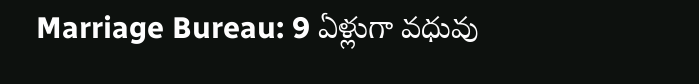Marriage Bureau: 9 ఏళ్లుగా వధువు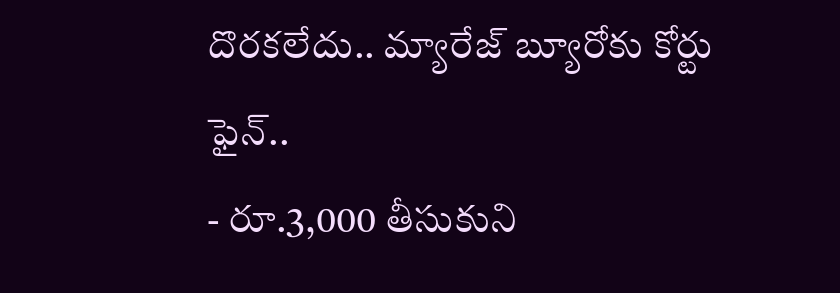దొరకలేదు.. మ్యారేజ్ బ్యూరోకు కోర్టు ఫైన్..
- రూ.3,000 తీసుకుని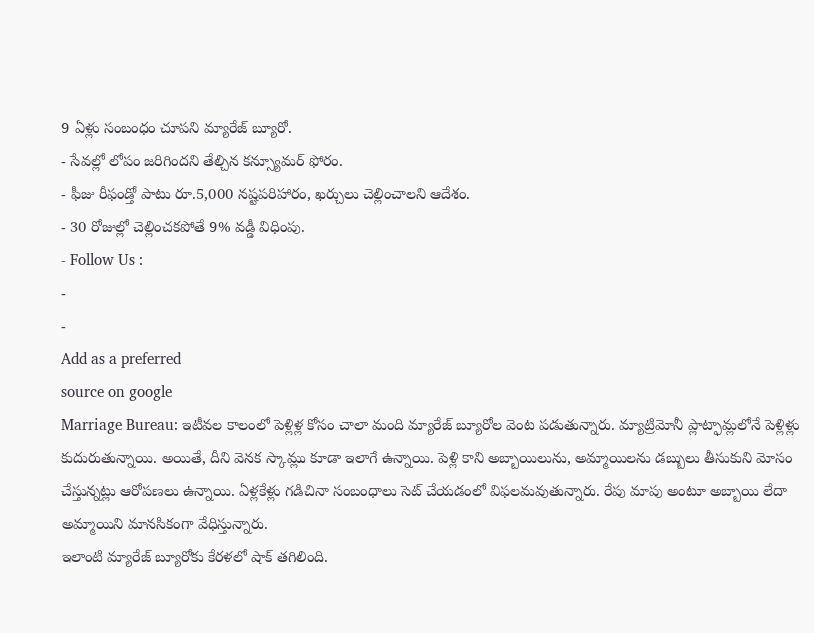9 ఏళ్లు సంబంధం చూపని మ్యారేజ్ బ్యూరో.
- సేవల్లో లోపం జరిగిందని తేల్చిన కన్స్యూమర్ ఫోరం.
- ఫీజు రీఫండ్తో పాటు రూ.5,000 నష్టపరిహారం, ఖర్చులు చెల్లించాలని ఆదేశం.
- 30 రోజుల్లో చెల్లించకపోతే 9% వడ్డీ విధింపు.
- Follow Us :
-
-
Add as a preferred
source on google
Marriage Bureau: ఇటీవల కాలంలో పెళ్లిళ్ల కోసం చాలా మంది మ్యారేజ్ బ్యూరోల వెంట పడుతున్నారు. మ్యాట్రిమోనీ ప్లాట్ఫామ్లలోనే పెళ్లిళ్లు కుదురుతున్నాయి. అయితే, దీని వెనక స్కామ్లు కూడా ఇలాగే ఉన్నాయి. పెళ్లి కాని అబ్బాయిలును, అమ్మాయిలను డబ్బులు తీసుకుని మోసం చేస్తున్నట్లు ఆరోపణలు ఉన్నాయి. ఏళ్లకేళ్లు గడిచినా సంబంధాలు సెట్ చేయడంలో విఫలమవుతున్నారు. రేపు మాపు అంటూ అబ్బాయి లేదా అమ్మాయిని మానసికంగా వేధిస్తున్నారు.
ఇలాంటి మ్యారేజ్ బ్యూరోకు కేరళలో షాక్ తగిలింది.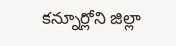కన్నూర్లోని జిల్లా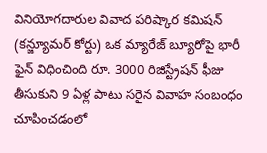వినియోగదారుల వివాద పరిష్కార కమిషన్ (కన్జ్యూమర్ కోర్టు) ఒక మ్యారేజ్ బ్యూరోపై భారీ ఫైన్ విధించింది రూ. 3000 రిజిస్ట్రేషన్ ఫీజు తీసుకుని 9 ఏళ్ల పాటు సరైన వివాహ సంబంధం చూపించడంలో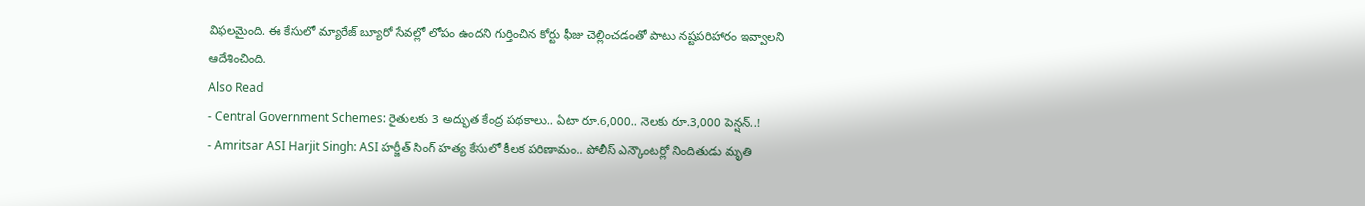విఫలమైంది. ఈ కేసులో మ్యారేజ్ బ్యూరో సేవల్లో లోపం ఉందని గుర్తించిన కోర్టు ఫీజు చెల్లించడంతో పాటు నష్టపరిహారం ఇవ్వాలని ఆదేశించింది.
Also Read
- Central Government Schemes: రైతులకు 3 అద్భుత కేంద్ర పథకాలు.. ఏటా రూ.6,000.. నెలకు రూ.3,000 పెన్షన్..!
- Amritsar ASI Harjit Singh: ASI హర్జీత్ సింగ్ హత్య కేసులో కీలక పరిణామం.. పోలీస్ ఎన్కౌంటర్లో నిందితుడు మృతి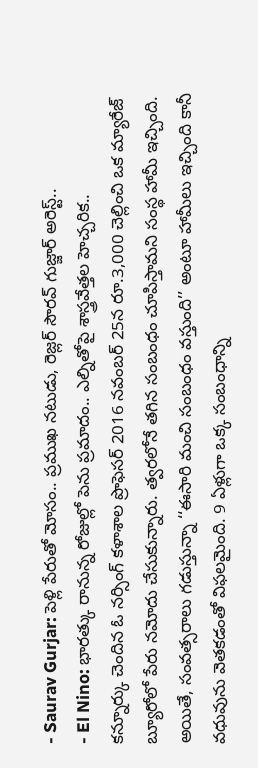- Saurav Gurjar: పెళ్లి పేరుతో మోసం.. ప్రముఖ నటుడు, రెజ్లర్ సౌరవ్ గుజ్జార్ అరెస్ట్..
- El Nino: భారత్కు రానున్న రోజుల్లో పెను ప్రమాదం.. ఎల్నితోపై శాస్త్రవేత్తల హెచ్చరిక..
కన్నూర్కు చెందిన ఓ నర్సింగ్ కళాశాల ప్రొఫెసర్ 2016 నవంబర్ 25న రూ.3,000 చెల్లించి ఒక మ్యారేజ్ బ్యూరోలో పేరు నమోదు చేసుకున్నారు. త్వరలోనే తగిన సంబంధం చూపిస్తామని సంస్థ హామీ ఇచ్చింది. అయితే, సంవత్సరాలు గడుస్తున్నా ‘‘ఈసారి మంచి సంబంధం వస్తుంది’’ అంటూ హామీలు ఇచ్చింది కానీ వధువును వెతకడంతో విఫలమైంది. 9 ఏళ్లుగా ఒక్క సంబంధాన్ని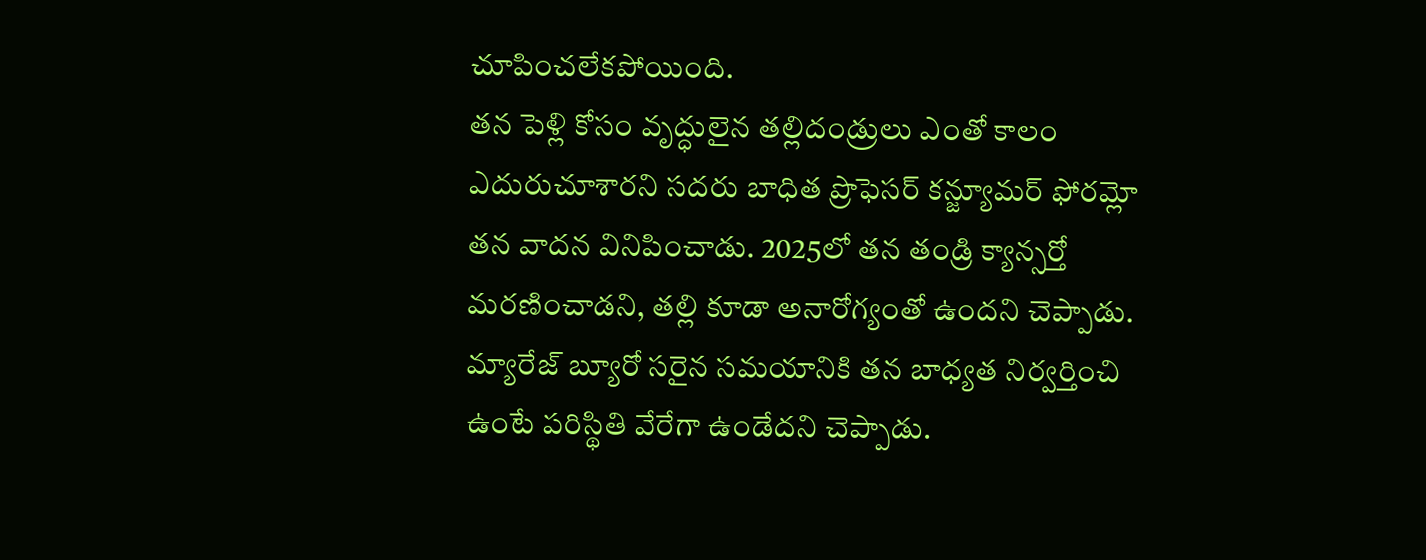చూపించలేకపోయింది.
తన పెళ్లి కోసం వృద్ధులైన తల్లిదండ్రులు ఎంతో కాలం ఎదురుచూశారని సదరు బాధిత ప్రొఫెసర్ కన్జ్యూమర్ ఫోరమ్లో తన వాదన వినిపించాడు. 2025లో తన తండ్రి క్యాన్సర్తో మరణించాడని, తల్లి కూడా అనారోగ్యంతో ఉందని చెప్పాడు. మ్యారేజ్ బ్యూరో సరైన సమయానికి తన బాధ్యత నిర్వర్తించి ఉంటే పరిస్థితి వేరేగా ఉండేదని చెప్పాడు.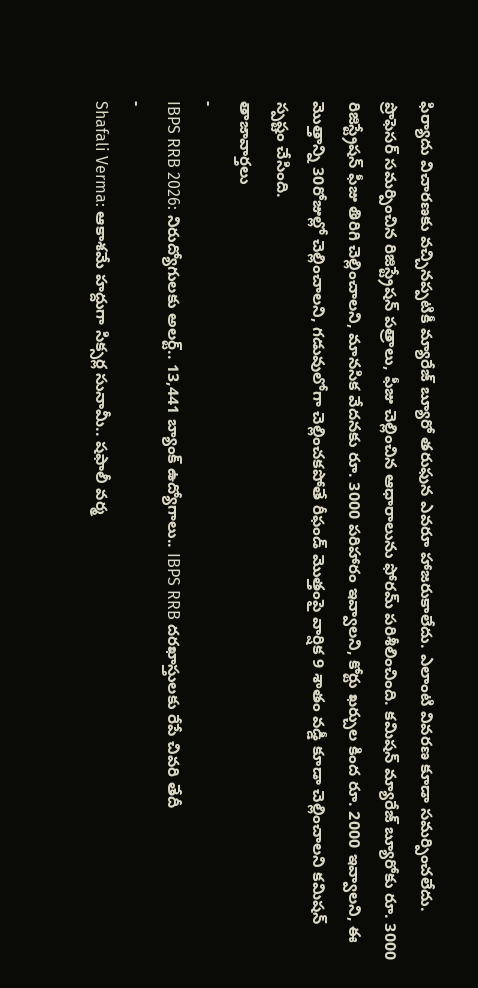ఫిర్యాదు విచారణకు వచ్చినప్పటికీ మ్యారేజ్ బ్యూరో తరుఫున ఎవరూ హాజరుకాలేదు. ఎలాంటి వివరణ కూడా సమర్పించలేదు. ప్రొఫెసర్ సమర్పించిన రిజిస్ట్రేషన్ పత్రాలు, ఫీజు చెల్లించిన ఆధారాలును ఫోరమ్ పరిశీలించింది. కమిషన్ మ్యారేజ్ బ్యూరోకు రూ. 3000 రిజిస్ట్రేషన్ ఫీజు తిరిగి చెల్లించాలని, మానసిక వేదనకు రూ. 3000 పరిహారం ఇవ్వాలని, కోర్టు ఖర్చుల కింద రూ. 2000 ఇవ్వాలని, ఈ మొత్తాన్ని 30రోజుల్లో చెల్లించాలని, గడువులోగా చెల్లించకపోతే రీఫండ్ మొత్తంపై వార్షిక 9 శాతం వడ్డీ కూడా చెల్లించాలని కమిషన్ స్పష్టం చేసింది.
తాజావార్తలు
-
IBPS RRB 2026: నిరుద్యోగులకు అలర్ట్.. 13,441 బ్యాంక్ ఉద్యోగాలు.. IBPS RRB దరఖాస్తులకు రేపే చివరి తేదీ
-
Shafali Verma: ఆకాశమే హద్దుగా సిక్సర్ల సునామీ.. షఫాలీ వర్మ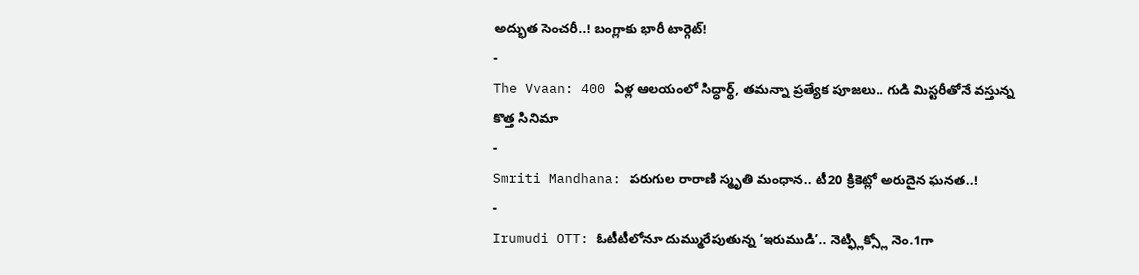అద్భుత సెంచరీ..! బంగ్లాకు భారీ టార్గెట్!
-
The Vvaan: 400 ఏళ్ల ఆలయంలో సిద్ధార్థ్, తమన్నా ప్రత్యేక పూజలు.. గుడి మిస్టరీతోనే వస్తున్న కొత్త సినిమా
-
Smriti Mandhana: పరుగుల రారాణి స్మృతి మంధాన.. టీ20 క్రికెట్లో అరుదైన ఘనత..!
-
Irumudi OTT: ఓటీటీలోనూ దుమ్మురేపుతున్న ‘ఇరుముడి’.. నెట్ఫ్లిక్స్లో నెం.1గా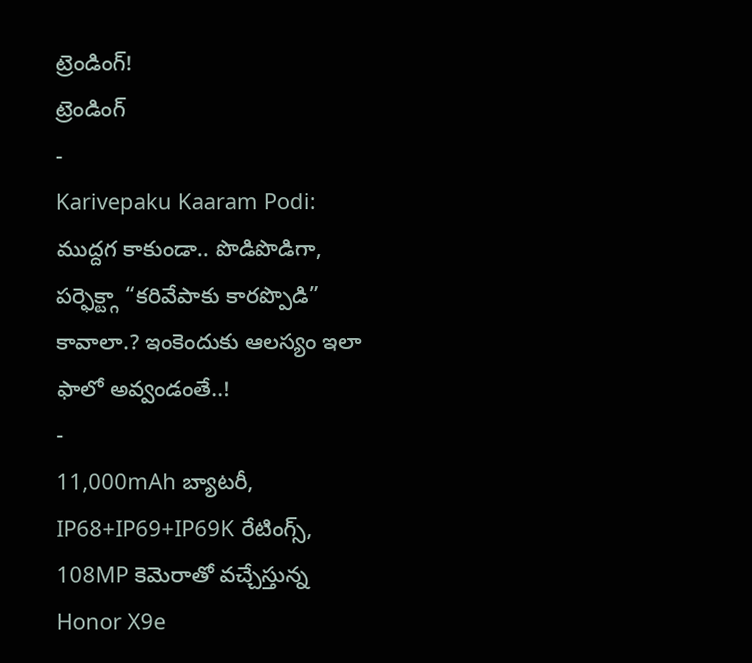ట్రెండింగ్!
ట్రెండింగ్
-
Karivepaku Kaaram Podi: ముద్దగ కాకుండా.. పొడిపొడిగా, పర్ఫెక్ట్గా “కరివేపాకు కారప్పొడి” కావాలా.? ఇంకెందుకు ఆలస్యం ఇలా ఫాలో అవ్వండంతే..!
-
11,000mAh బ్యాటరీ, IP68+IP69+IP69K రేటింగ్స్, 108MP కెమెరాతో వచ్చేస్తున్న Honor X9e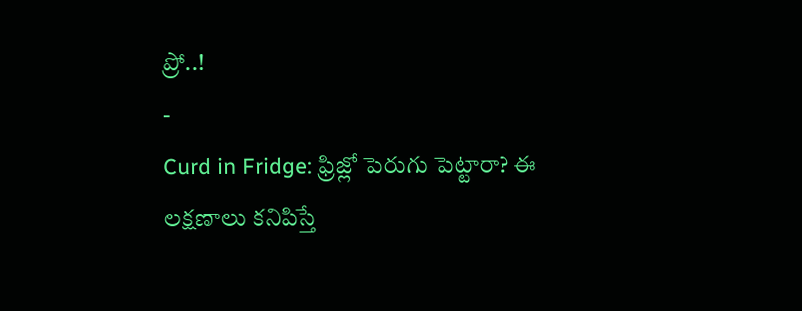ప్రో..!
-
Curd in Fridge: ఫ్రిజ్లో పెరుగు పెట్టారా? ఈ లక్షణాలు కనిపిస్తే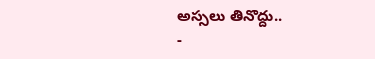అస్సలు తినొద్దు..
-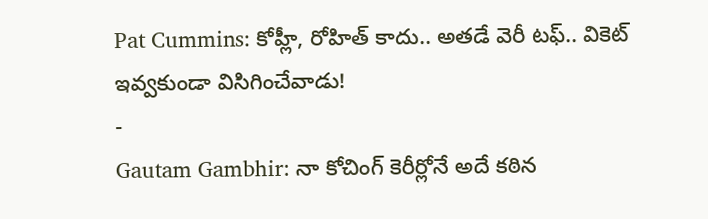Pat Cummins: కోహ్లీ, రోహిత్ కాదు.. అతడే వెరీ టఫ్.. వికెట్ ఇవ్వకుండా విసిగించేవాడు!
-
Gautam Gambhir: నా కోచింగ్ కెరీర్లోనే అదే కఠిన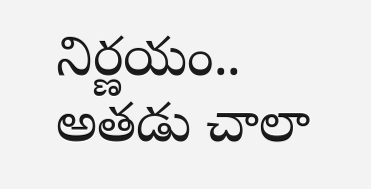నిర్ణయం.. అతడు చాలా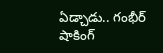ఏడ్చాడు.. గంభీర్ షాకింగ్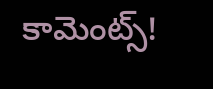కామెంట్స్!